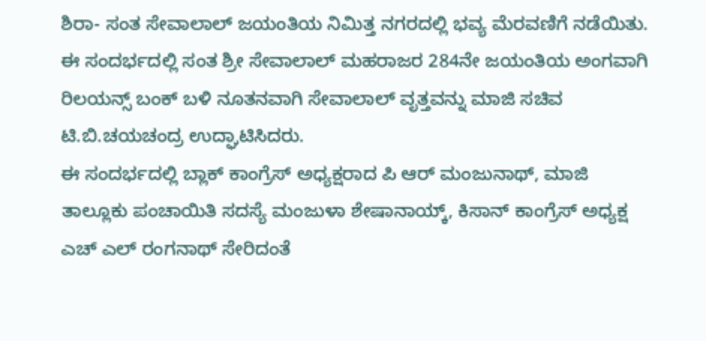ಶಿರಾ- ಸಂತ ಸೇವಾಲಾಲ್ ಜಯಂತಿಯ ನಿಮಿತ್ತ ನಗರದಲ್ಲಿ ಭವ್ಯ ಮೆರವಣಿಗೆ ನಡೆಯಿತು.
ಈ ಸಂದರ್ಭದಲ್ಲಿ ಸಂತ ಶ್ರೀ ಸೇವಾಲಾಲ್ ಮಹರಾಜರ 284ನೇ ಜಯಂತಿಯ ಅಂಗವಾಗಿ ರಿಲಯನ್ಸ್ ಬಂಕ್ ಬಳಿ ನೂತನವಾಗಿ ಸೇವಾಲಾಲ್ ವೃತ್ತವನ್ನು ಮಾಜಿ ಸಚಿವ ಟಿ.ಬಿ.ಚಯಚಂದ್ರ ಉದ್ಘಾಟಿಸಿದರು.
ಈ ಸಂದರ್ಭದಲ್ಲಿ ಬ್ಲಾಕ್ ಕಾಂಗ್ರೆಸ್ ಅಧ್ಯಕ್ಷರಾದ ಪಿ ಆರ್ ಮಂಜುನಾಥ್, ಮಾಜಿ ತಾಲ್ಲೂಕು ಪಂಚಾಯಿತಿ ಸದಸ್ಯೆ ಮಂಜುಳಾ ಶೇಷಾನಾಯ್ಕ್, ಕಿಸಾನ್ ಕಾಂಗ್ರೆಸ್ ಅಧ್ಯಕ್ಷ ಎಚ್ ಎಲ್ ರಂಗನಾಥ್ ಸೇರಿದಂತೆ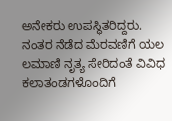ಅನೇಕರು ಉಪಸ್ಥಿತರಿದ್ದರು.
ನಂತರ ನೆಡೆದ ಮೆರವಣಿಗೆ ಯಲ
ಲಮಾಣಿ ನೃತ್ಯ ಸೇರಿದಂತೆ ವಿವಿಧ ಕಲಾತಂಡಗಳೊಂದಿಗೆ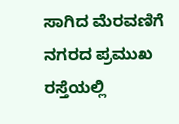ಸಾಗಿದ ಮೆರವಣಿಗೆ ನಗರದ ಪ್ರಮುಖ ರಸ್ತೆಯಲ್ಲಿ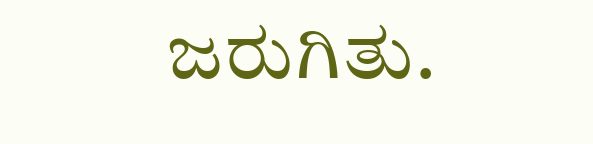ಜರುಗಿತು.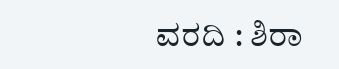ವರದಿ : ಶಿರಾ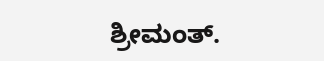ಶ್ರೀಮಂತ್.